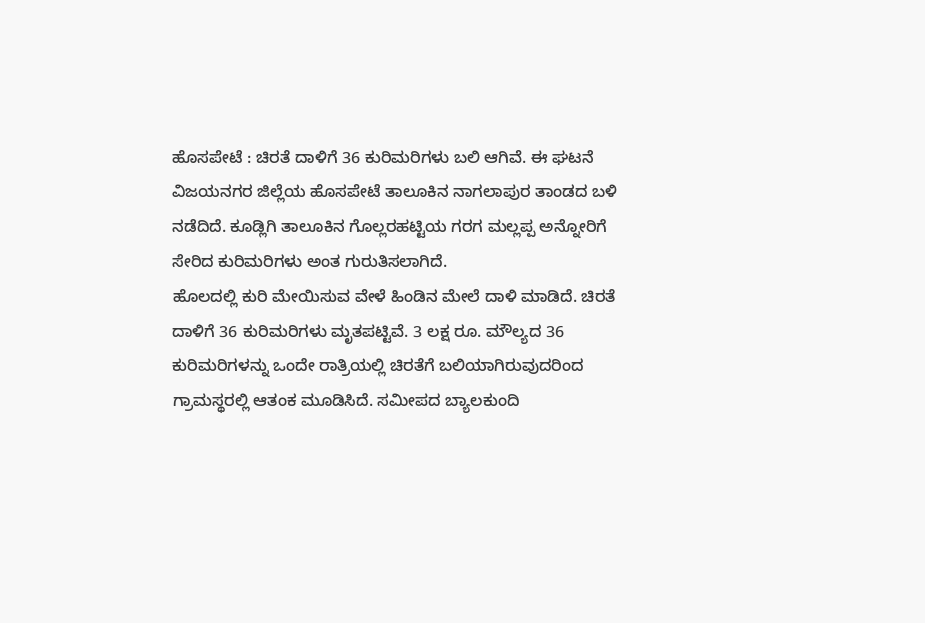ಹೊಸಪೇಟೆ : ಚಿರತೆ ದಾಳಿಗೆ 36 ಕುರಿಮರಿಗಳು ಬಲಿ ಆಗಿವೆ. ಈ ಘಟನೆ ವಿಜಯನಗರ ಜಿಲ್ಲೆಯ ಹೊಸಪೇಟೆ ತಾಲೂಕಿನ ನಾಗಲಾಪುರ ತಾಂಡದ ಬಳಿ ನಡೆದಿದೆ. ಕೂಡ್ಲಿಗಿ ತಾಲೂಕಿನ ಗೊಲ್ಲರಹಟ್ಟಿಯ ಗರಗ ಮಲ್ಲಪ್ಪ ಅನ್ನೋರಿಗೆ ಸೇರಿದ ಕುರಿಮರಿಗಳು ಅಂತ ಗುರುತಿಸಲಾಗಿದೆ.
ಹೊಲದಲ್ಲಿ ಕುರಿ ಮೇಯಿಸುವ ವೇಳೆ ಹಿಂಡಿನ ಮೇಲೆ ದಾಳಿ ಮಾಡಿದೆ. ಚಿರತೆ ದಾಳಿಗೆ 36 ಕುರಿಮರಿಗಳು ಮೃತಪಟ್ಟಿವೆ. 3 ಲಕ್ಷ ರೂ. ಮೌಲ್ಯದ 36 ಕುರಿಮರಿಗಳನ್ನು ಒಂದೇ ರಾತ್ರಿಯಲ್ಲಿ ಚಿರತೆಗೆ ಬಲಿಯಾಗಿರುವುದರಿಂದ ಗ್ರಾಮಸ್ಥರಲ್ಲಿ ಆತಂಕ ಮೂಡಿಸಿದೆ. ಸಮೀಪದ ಬ್ಯಾಲಕುಂದಿ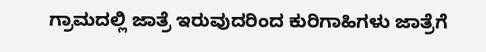ಗ್ರಾಮದಲ್ಲಿ ಜಾತ್ರೆ ಇರುವುದರಿಂದ ಕುರಿಗಾಹಿಗಳು ಜಾತ್ರೆಗೆ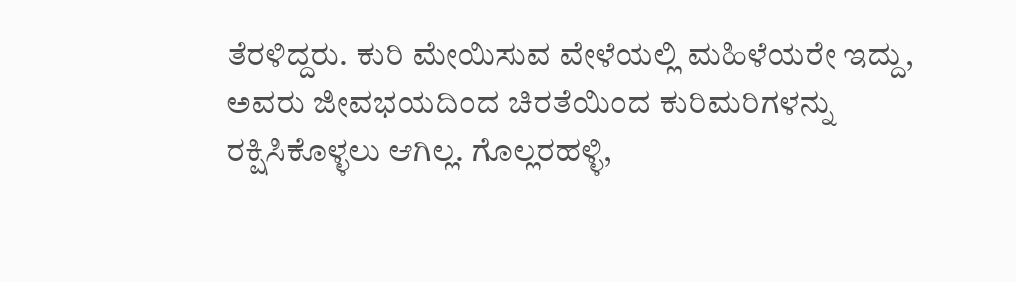ತೆರಳಿದ್ದರು. ಕುರಿ ಮೇಯಿಸುವ ವೇಳೆಯಲ್ಲಿ ಮಹಿಳೆಯರೇ ಇದ್ದು, ಅವರು ಜೀವಭಯದಿಂದ ಚಿರತೆಯಿಂದ ಕುರಿಮರಿಗಳನ್ನು ರಕ್ಷಿಸಿಕೊಳ್ಳಲು ಆಗಿಲ್ಲ. ಗೊಲ್ಲರಹಳ್ಳಿ,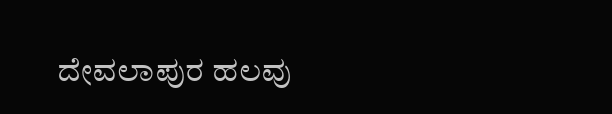ದೇವಲಾಪುರ ಹಲವು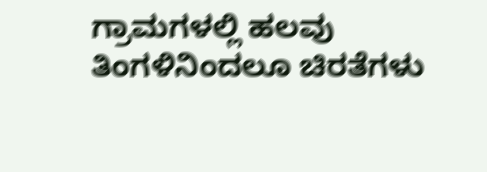ಗ್ರಾಮಗಳಲ್ಲಿ ಹಲವು ತಿಂಗಳಿನಿಂದಲೂ ಚಿರತೆಗಳು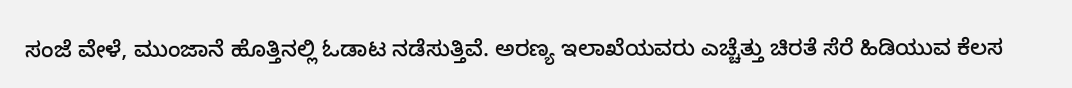ಸಂಜೆ ವೇಳೆ, ಮುಂಜಾನೆ ಹೊತ್ತಿನಲ್ಲಿ ಓಡಾಟ ನಡೆಸುತ್ತಿವೆ. ಅರಣ್ಯ ಇಲಾಖೆಯವರು ಎಚ್ಚೆತ್ತು ಚಿರತೆ ಸೆರೆ ಹಿಡಿಯುವ ಕೆಲಸ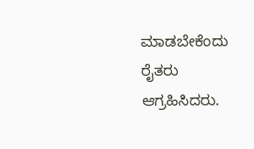ಮಾಡಬೇಕೆಂದು ರೈತರು ಆಗ್ರಹಿಸಿದರು.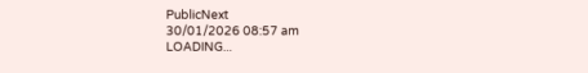PublicNext
30/01/2026 08:57 am
LOADING...